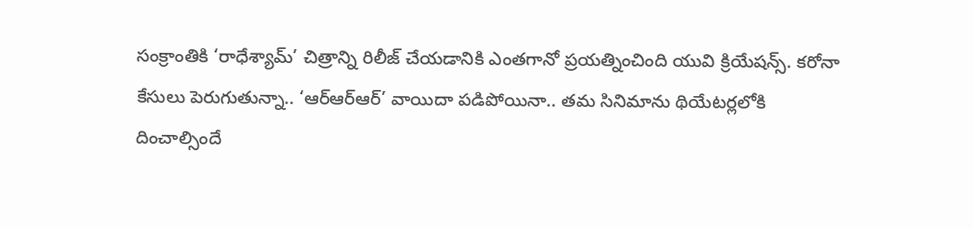సంక్రాంతికి ‘రాధేశ్యామ్’ చిత్రాన్ని రిలీజ్ చేయడానికి ఎంతగానో ప్రయత్నించింది యువి క్రియేషన్స్. కరోనా కేసులు పెరుగుతున్నా.. ‘ఆర్ఆర్ఆర్’ వాయిదా పడిపోయినా.. తమ సినిమాను థియేటర్లలోకి దించాల్సిందే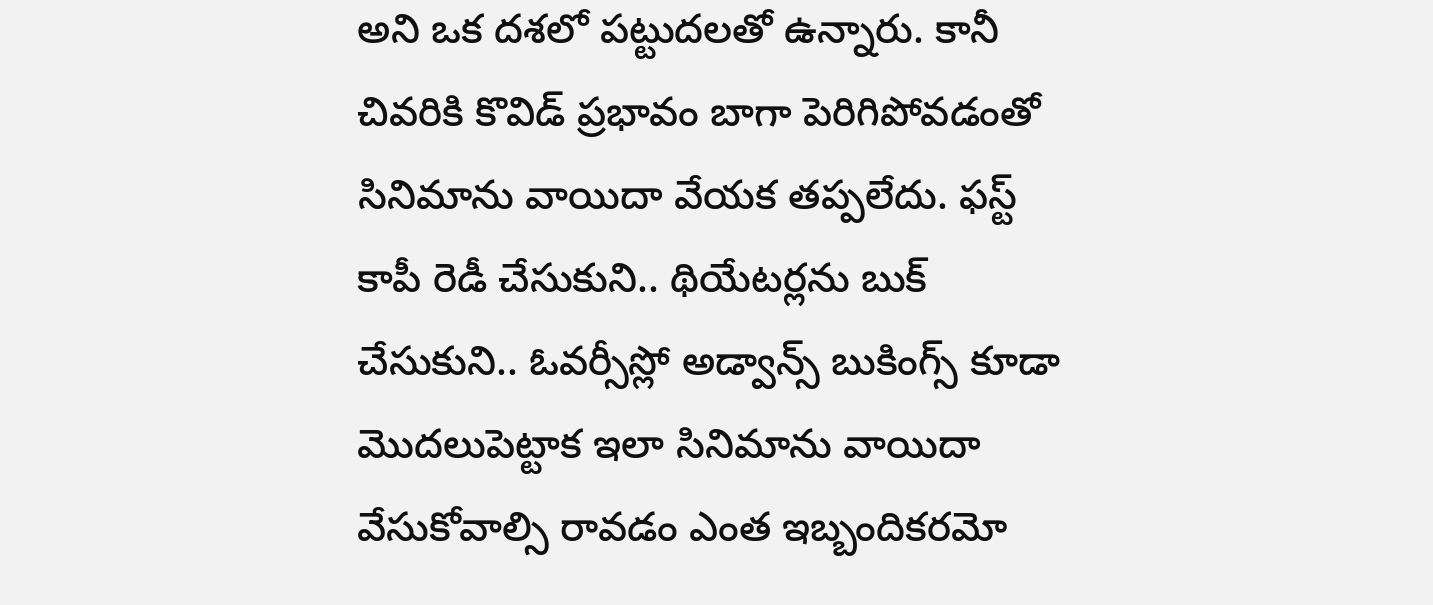అని ఒక దశలో పట్టుదలతో ఉన్నారు. కానీ చివరికి కొవిడ్ ప్రభావం బాగా పెరిగిపోవడంతో సినిమాను వాయిదా వేయక తప్పలేదు. ఫస్ట్ కాపీ రెడీ చేసుకుని.. థియేటర్లను బుక్ చేసుకుని.. ఓవర్సీస్లో అడ్వాన్స్ బుకింగ్స్ కూడా మొదలుపెట్టాక ఇలా సినిమాను వాయిదా వేసుకోవాల్సి రావడం ఎంత ఇబ్బందికరమో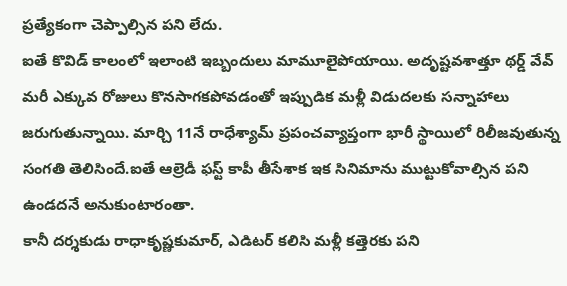ప్రత్యేకంగా చెప్పాల్సిన పని లేదు.
ఐతే కొవిడ్ కాలంలో ఇలాంటి ఇబ్బందులు మామూలైపోయాయి. అదృష్టవశాత్తూ థర్డ్ వేవ్ మరీ ఎక్కువ రోజులు కొనసాగకపోవడంతో ఇప్పుడిక మళ్లీ విడుదలకు సన్నాహాలు జరుగుతున్నాయి. మార్చి 11నే రాధేశ్యామ్ ప్రపంచవ్యాప్తంగా భారీ స్థాయిలో రిలీజవుతున్న సంగతి తెలిసిందే.ఐతే ఆల్రెడీ ఫస్ట్ కాపీ తీసేశాక ఇక సినిమాను ముట్టుకోవాల్సిన పని ఉండదనే అనుకుంటారంతా.
కానీ దర్శకుడు రాధాకృష్ణకుమార్, ఎడిటర్ కలిసి మళ్లీ కత్తెరకు పని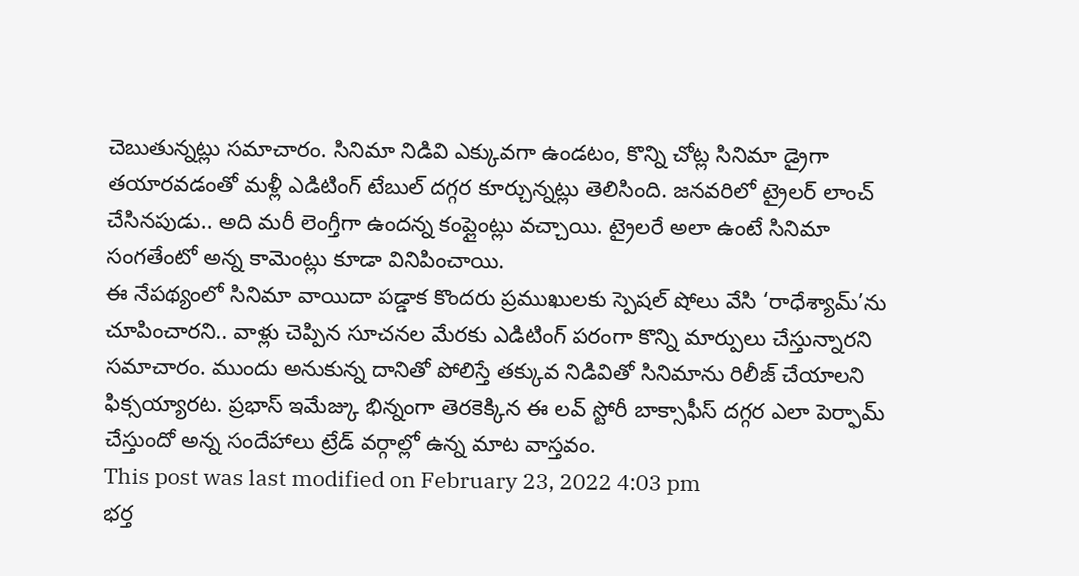చెబుతున్నట్లు సమాచారం. సినిమా నిడివి ఎక్కువగా ఉండటం, కొన్ని చోట్ల సినిమా డ్రైగా తయారవడంతో మళ్లీ ఎడిటింగ్ టేబుల్ దగ్గర కూర్చున్నట్లు తెలిసింది. జనవరిలో ట్రైలర్ లాంచ్ చేసినపుడు.. అది మరీ లెంగ్తీగా ఉందన్న కంప్లైంట్లు వచ్చాయి. ట్రైలరే అలా ఉంటే సినిమా సంగతేంటో అన్న కామెంట్లు కూడా వినిపించాయి.
ఈ నేపథ్యంలో సినిమా వాయిదా పడ్డాక కొందరు ప్రముఖులకు స్పెషల్ షోలు వేసి ‘రాధేశ్యామ్’ను చూపించారని.. వాళ్లు చెప్పిన సూచనల మేరకు ఎడిటింగ్ పరంగా కొన్ని మార్పులు చేస్తున్నారని సమాచారం. ముందు అనుకున్న దానితో పోలిస్తే తక్కువ నిడివితో సినిమాను రిలీజ్ చేయాలని ఫిక్సయ్యారట. ప్రభాస్ ఇమేజ్కు భిన్నంగా తెరకెక్కిన ఈ లవ్ స్టోరీ బాక్సాఫీస్ దగ్గర ఎలా పెర్ఫామ్ చేస్తుందో అన్న సందేహాలు ట్రేడ్ వర్గాల్లో ఉన్న మాట వాస్తవం.
This post was last modified on February 23, 2022 4:03 pm
భర్త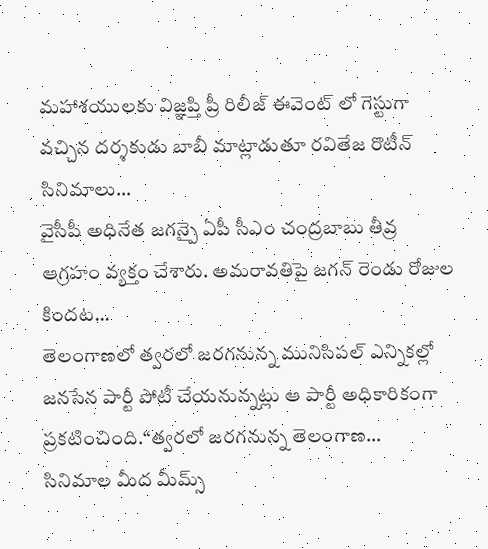మహాశయులకు విజ్ఞప్తి ప్రీ రిలీజ్ ఈవెంట్ లో గెస్టుగా వచ్చిన దర్శకుడు బాబీ మాట్లాడుతూ రవితేజ రొటీన్ సినిమాలు…
వైసీపీ అధినేత జగన్పై ఏపీ సీఎం చంద్రబాబు తీవ్ర ఆగ్రహం వ్యక్తం చేశారు. అమరావతిపై జగన్ రెండు రోజుల కిందట…
తెలంగాణలో త్వరలో జరగనున్న మునిసిపల్ ఎన్నికల్లో జనసేన పార్టీ పోటీ చేయనున్నట్లు ఆ పార్టీ అధికారికంగా ప్రకటించింది.“త్వరలో జరగనున్న తెలంగాణ…
సినిమాల మీద మీమ్స్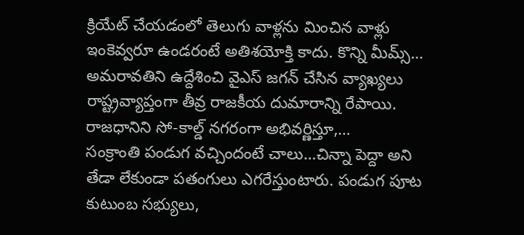క్రియేట్ చేయడంలో తెలుగు వాళ్లను మించిన వాళ్లు ఇంకెవ్వరూ ఉండరంటే అతిశయోక్తి కాదు. కొన్ని మీమ్స్…
అమరావతిని ఉద్దేశించి వైఎస్ జగన్ చేసిన వ్యాఖ్యలు రాష్ట్రవ్యాప్తంగా తీవ్ర రాజకీయ దుమారాన్ని రేపాయి. రాజధానిని సో-కాల్డ్ నగరంగా అభివర్ణిస్తూ,…
సంక్రాంతి పండుగ వచ్చిందంటే చాలు…చిన్నా పెద్దా అని తేడా లేకుండా పతంగులు ఎగరేస్తుంటారు. పండుగ పూట కుటుంబ సభ్యులు,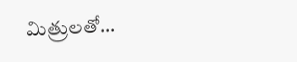మిత్రులతో…